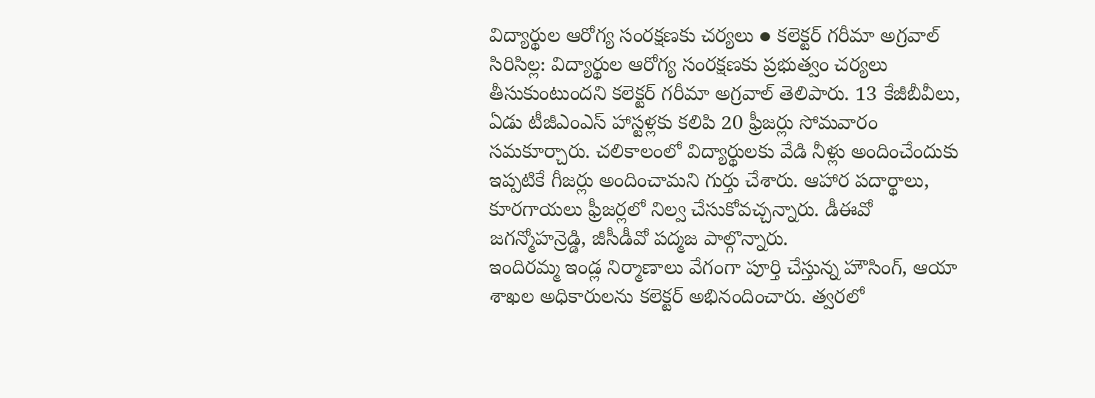విద్యార్థుల ఆరోగ్య సంరక్షణకు చర్యలు ● కలెక్టర్ గరీమా అగ్రవాల్ సిరిసిల్ల: విద్యార్థుల ఆరోగ్య సంరక్షణకు ప్రభుత్వం చర్యలు తీసుకుంటుందని కలెక్టర్ గరీమా అగ్రవాల్ తెలిపారు. 13 కేజీబీవీలు, ఏడు టీజీఎంఎస్ హాస్టళ్లకు కలిపి 20 ఫ్రీజర్లు సోమవారం సమకూర్చారు. చలికాలంలో విద్యార్థులకు వేడి నీళ్లు అందించేందుకు ఇప్పటికే గీజర్లు అందించామని గుర్తు చేశారు. ఆహార పదార్థాలు, కూరగాయలు ఫ్రీజర్లలో నిల్వ చేసుకోవచ్చన్నారు. డీఈవో జగన్మోహన్రెడ్డి, జీసీడీవో పద్మజ పాల్గొన్నారు.
ఇందిరమ్మ ఇండ్ల నిర్మాణాలు వేగంగా పూర్తి చేస్తున్న హౌసింగ్, ఆయా శాఖల అధికారులను కలెక్టర్ అభినందించారు. త్వరలో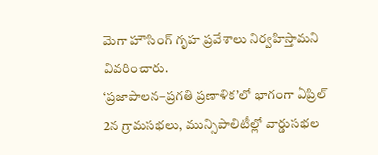మెగా హౌసింగ్ గృహ ప్రవేశాలు నిర్వహిస్తామని వివరించారు.
‘ప్రజాపాలన–ప్రగతి ప్రణాళిక’లో భాగంగా ఏప్రిల్ 2న గ్రామసభలు, మున్సిపాలిటీల్లో వార్డుసభల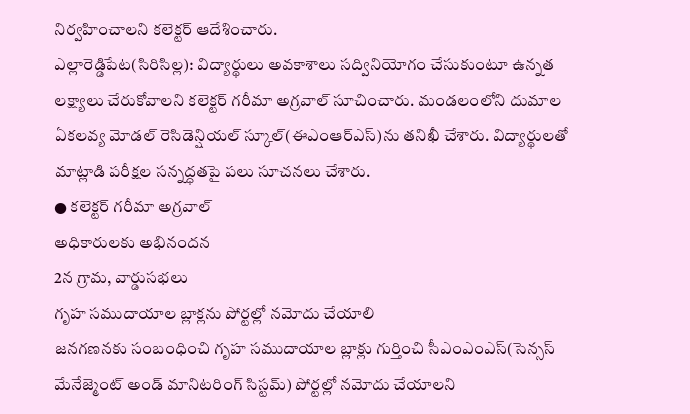నిర్వహించాలని కలెక్టర్ ఆదేశించారు.
ఎల్లారెడ్డిపేట(సిరిసిల్ల): విద్యార్థులు అవకాశాలు సద్వినియోగం చేసుకుంటూ ఉన్నత లక్ష్యాలు చేరుకోవాలని కలెక్టర్ గరీమా అగ్రవాల్ సూచించారు. మండలంలోని దుమాల ఏకలవ్య మోడల్ రెసిడెన్షియల్ స్కూల్(ఈఎంఆర్ఎస్)ను తనిఖీ చేశారు. విద్యార్థులతో మాట్లాడి పరీక్షల సన్నద్ధతపై పలు సూచనలు చేశారు.
● కలెక్టర్ గరీమా అగ్రవాల్
అధికారులకు అభినందన
2న గ్రామ, వార్డుసభలు
గృహ సముదాయాల బ్లాక్లను పోర్టల్లో నమోదు చేయాలి
జనగణనకు సంబంధించి గృహ సముదాయాల బ్లాక్లు గుర్తించి సీఎంఎంఎస్(సెన్సస్ మేనేజ్మెంట్ అండ్ మానిటరింగ్ సిస్టమ్) పోర్టల్లో నమోదు చేయాలని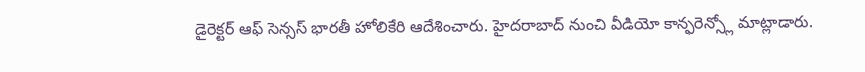డైరెక్టర్ ఆఫ్ సెన్సస్ భారతీ హోలికేరి ఆదేశించారు. హైదరాబాద్ నుంచి వీడియో కాన్ఫరెన్స్లో మాట్లాడారు.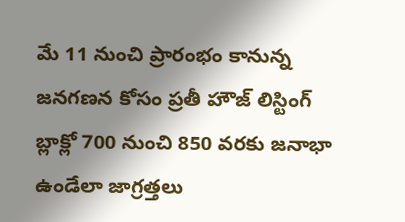మే 11 నుంచి ప్రారంభం కానున్న జనగణన కోసం ప్రతీ హౌజ్ లిస్టింగ్ బ్లాక్లో 700 నుంచి 850 వరకు జనాభా ఉండేలా జాగ్రత్తలు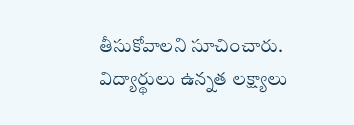తీసుకోవాలని సూచించారు.
విద్యార్థులు ఉన్నత లక్ష్యాలు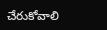చేరుకోవాలి